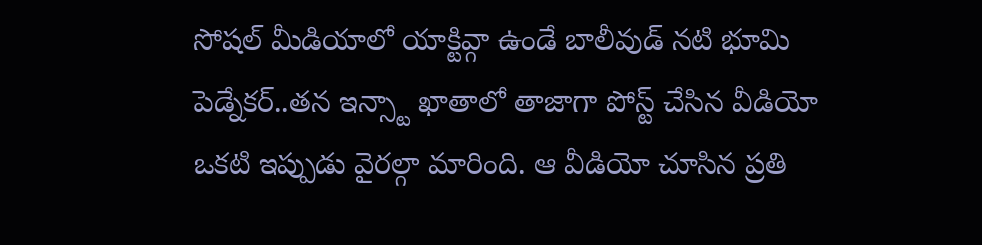సోషల్ మీడియాలో యాక్టివ్గా ఉండే బాలీవుడ్ నటి భూమి పెడ్నేకర్..తన ఇన్స్టా ఖాతాలో తాజాగా పోస్ట్ చేసిన వీడియో ఒకటి ఇప్పుడు వైరల్గా మారింది. ఆ వీడియో చూసిన ప్రతి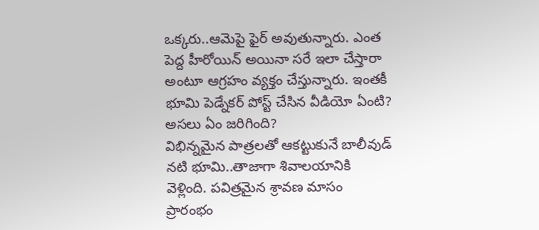ఒక్కరు..ఆమెపై ఫైర్ అవుతున్నారు. ఎంత పెద్ద హీరోయిన్ అయినా సరే ఇలా చేస్తారా అంటూ ఆగ్రహం వ్యక్తం చేస్తున్నారు. ఇంతకీ భూమి పెడ్నేకర్ పోస్ట్ చేసిన వీడియో ఏంటి? అసలు ఏం జరిగింది?
విభిన్నమైన పాత్రలతో ఆకట్టుకునే బాలీవుడ్ నటి భూమి..తాజాగా శివాలయానికి వెళ్లింది. పవిత్రమైన శ్రావణ మాసం ప్రారంభం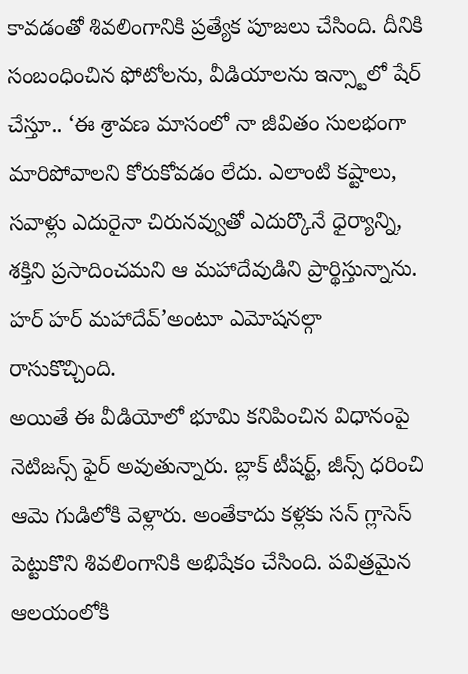కావడంతో శివలింగానికి ప్రత్యేక పూజలు చేసింది. దీనికి సంబంధించిన ఫోటోలను, వీడియాలను ఇన్స్టాలో షేర్ చేస్తూ.. ‘ఈ శ్రావణ మాసంలో నా జీవితం సులభంగా మారిపోవాలని కోరుకోవడం లేదు. ఎలాంటి కష్టాలు, సవాళ్లు ఎదురైనా చిరునవ్వుతో ఎదుర్కొనే ధైర్యాన్ని, శక్తిని ప్రసాదించమని ఆ మహాదేవుడిని ప్రార్థిస్తున్నాను. హర్ హర్ మహాదేవ్’అంటూ ఎమోషనల్గా రాసుకొచ్చింది.
అయితే ఈ వీడియోలో భూమి కనిపించిన విధానంపై నెటిజన్స్ ఫైర్ అవుతున్నారు. బ్లాక్ టీషర్ట్, జీన్స్ ధరించి ఆమె గుడిలోకి వెళ్లారు. అంతేకాదు కళ్లకు సన్ గ్లాసెస్ పెట్టుకొని శివలింగానికి అభిషేకం చేసింది. పవిత్రమైన ఆలయంలోకి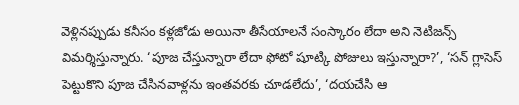వెళ్లినప్పుడు కనీసం కళ్లజోడు అయినా తీసేయాలనే సంస్కారం లేదా అని నెటిజన్స్ విమర్శిస్తున్నారు. ‘పూజ చేస్తున్నారా లేదా ఫోటో షూట్కి పోజులు ఇస్తున్నారా?’, ‘సన్ గ్లాసెస్ పెట్టుకొని పూజ చేసినవాళ్లను ఇంతవరకు చూడలేదు’, ‘దయచేసి ఆ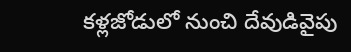కళ్లజోడులో నుంచి దేవుడివైపు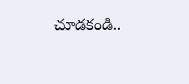చూడకండి..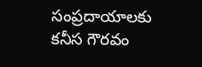సంప్రదాయాలకు కనీస గౌరవం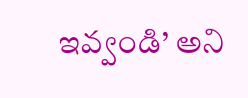ఇవ్వండి’ అని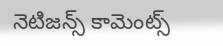నెటిజన్స్ కామెంట్స్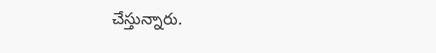చేస్తున్నారు.